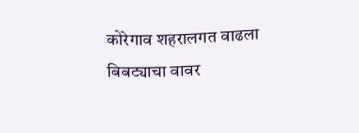कोरेगाव शहरालगत वाढला बिबट्याचा वावर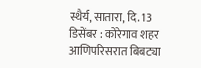स्थैर्य, सातारा, दि. 13 डिसेंबर : कोरेगाव शहर आणिपरिसरात बिबट्या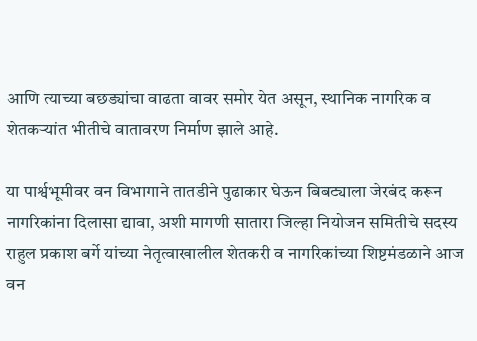आणि त्याच्या बछड्यांचा वाढता वावर समोर येत असून, स्थानिक नागरिक व शेतकर्‍यांत भीतीचे वातावरण निर्माण झाले आहे.

या पार्श्वभूमीवर वन विभागाने तातडीने पुढाकार घेऊन बिबट्याला जेरबंद करून नागरिकांना दिलासा द्यावा, अशी मागणी सातारा जिल्हा नियोजन समितीचे सदस्य राहुल प्रकाश बर्गे यांच्या नेतृत्वाखालील शेतकरी व नागरिकांच्या शिष्टमंडळाने आज वन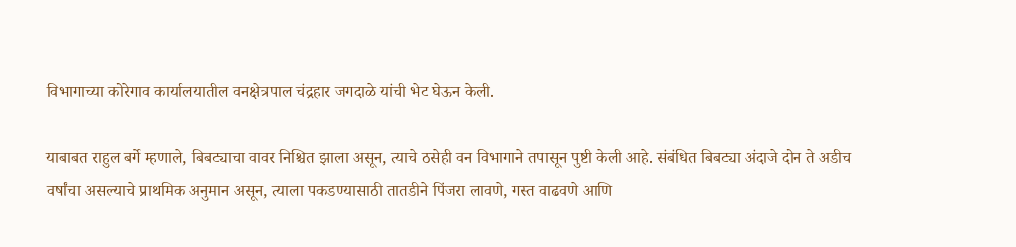विभागाच्या कोरेगाव कार्यालयातील वनक्षेत्रपाल चंद्रहार जगदाळे यांची भेट घेऊन केली.

याबाबत राहुल बर्गे म्हणाले, बिबट्याचा वावर निश्चित झाला असून, त्याचे ठसेही वन विभागाने तपासून पुष्टी केली आहे. संबंधित बिबट्या अंदाजे दोन ते अडीच वर्षांचा असल्याचे प्राथमिक अनुमान असून, त्याला पकडण्यासाठी तातडीने पिंजरा लावणे, गस्त वाढवणे आणि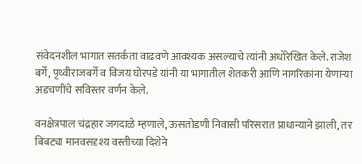संवेदनशील भागात सतर्कता वाढवणे आवश्यक असल्याचे त्यांनी अधोरेखित केले. राजेश बर्गे, पृथ्वीराजबर्गे व विजय घोरपडे यांनी या भागातील शेतकरी आणि नागरिकांना येणार्‍या अडचणींचे सविस्तर वर्णन केले.

वनक्षेत्रपाल चंद्रहार जगदाळे म्हणाले, ऊसतोडणी निवासी परिसरात प्राधान्याने झाली, तर बिबट्या मानवसदृश्य वस्तीच्या दिशेने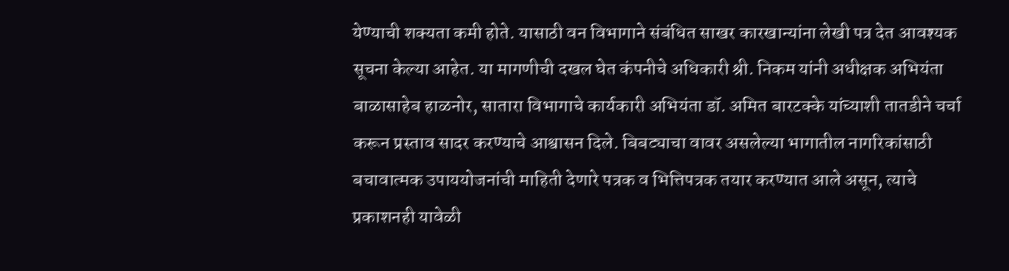येण्याची शक्यता कमी होते. यासाठी वन विभागाने संबंधित साखर कारखान्यांना लेखी पत्र देत आवश्यक सूचना केल्या आहेत. या मागणीची दखल घेत कंपनीचे अधिकारी श्री. निकम यांनी अधीक्षक अभियंता बाळासाहेब हाळनोर, सातारा विभागाचे कार्यकारी अभियंता डॉ. अमित बारटक्के यांच्याशी तातडीने चर्चा करून प्रस्ताव सादर करण्याचे आश्वासन दिले. बिबट्याचा वावर असलेल्या भागातील नागरिकांसाठी बचावात्मक उपाययोजनांची माहिती देणारे पत्रक व भित्तिपत्रक तयार करण्यात आले असून, त्याचे प्रकाशनही यावेळी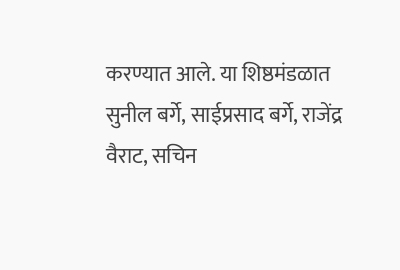करण्यात आले. या शिष्ठमंडळात सुनील बर्गे, साईप्रसाद बर्गे, राजेंद्र वैराट, सचिन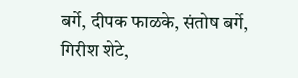बर्गे, दीपक फाळके, संतोष बर्गे, गिरीश शेटे,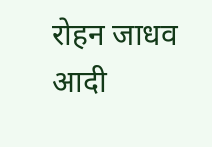रोहन जाधव आदी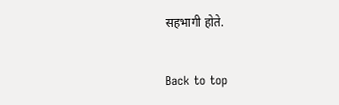सहभागी होते.


Back to top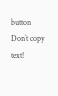button
Don`t copy text!